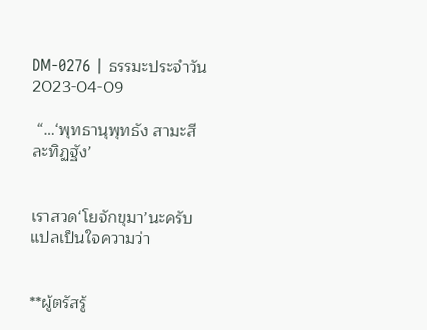DM-0276 | ธรรมะประจำวัน 2023-04-09

 “…‘พุทธานุพุทธัง สามะสีละทิฏฐัง’


เราสวด‘โยจักขุมา’นะครับ แปลเป็นใจความว่า


**ผู้ตรัสรู้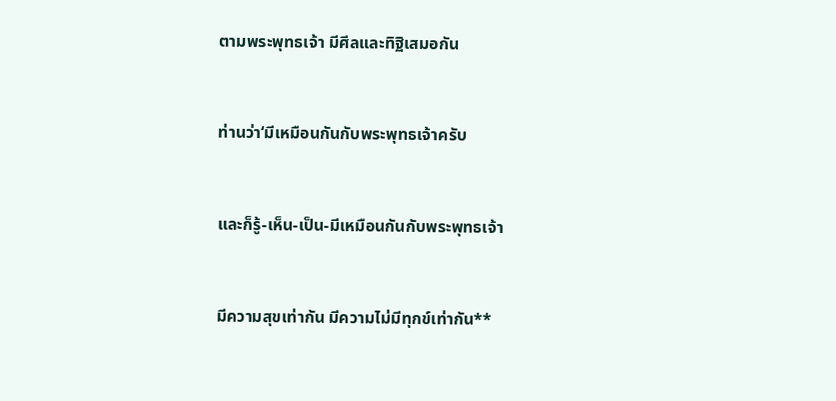ตามพระพุทธเจ้า มีศีลและทิฐิเสมอกัน


ท่านว่า‘มีเหมือนกันกับพระพุทธเจ้าครับ


และก็รู้-เห็น-เป็น-มีเหมือนกันกับพระพุทธเจ้า


มีความสุขเท่ากัน มีความไม่มีทุกข์เท่ากัน**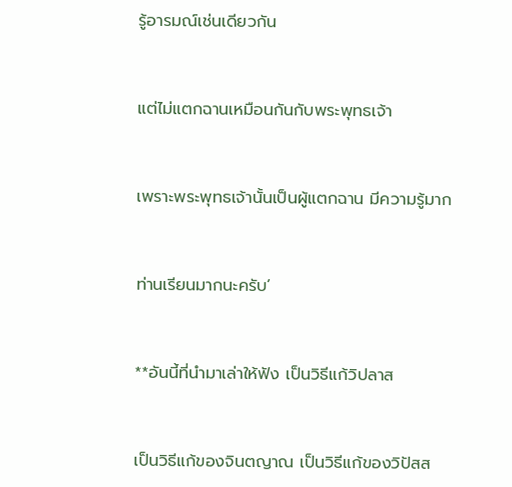รู้อารมณ์เช่นเดียวกัน


แต่ไม่แตกฉานเหมือนกันกับพระพุทธเจ้า


เพราะพระพุทธเจ้านั้นเป็นผู้แตกฉาน มีความรู้มาก


ท่านเรียนมากนะครับ’


**อันนี้ที่นำมาเล่าให้ฟัง เป็นวิธีแก้วิปลาส


เป็นวิธีแก้ของจินตญาณ เป็นวิธีแก้ของวิปัสส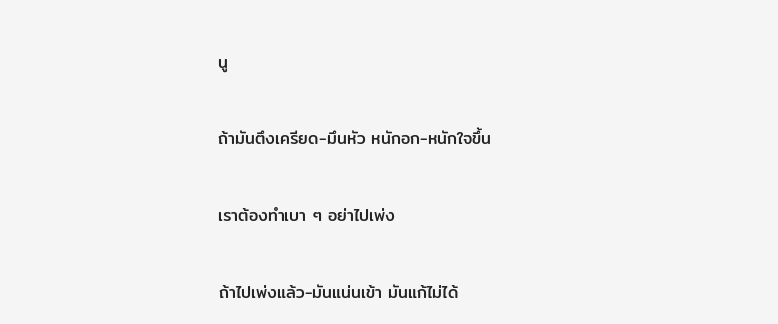นู


ถ้ามันตึงเครียด-มึนหัว หนักอก-หนักใจขึ้น


เราต้องทำเบา ๆ อย่าไปเพ่ง


ถ้าไปเพ่งแล้ว-มันแน่นเข้า มันแก้ไม่ได้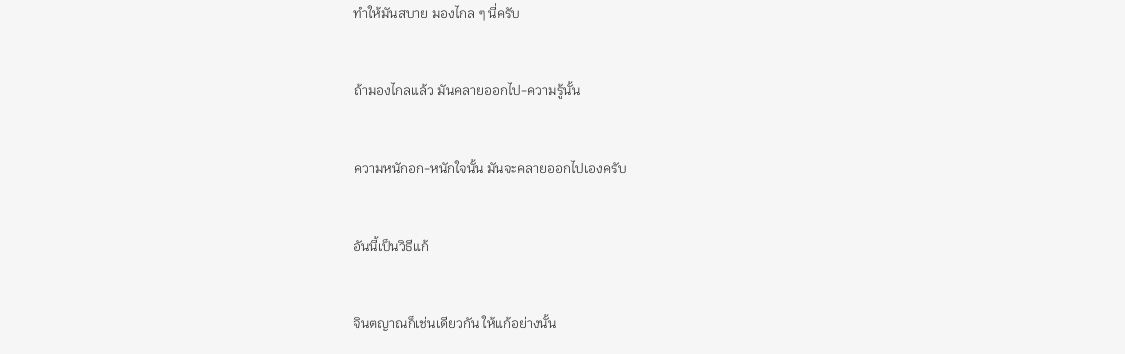ทำให้มันสบาย มองไกล ๆ นี่ครับ


ถ้ามองไกลแล้ว มันคลายออกไป-ความรู้นั้น


ความหนักอก-หนักใจนั้น มันจะคลายออกไปเองครับ


อันนี้เป็นวิธีแก้


จินตญาณก็เช่นเดียวกัน ให้แก้อย่างนั้น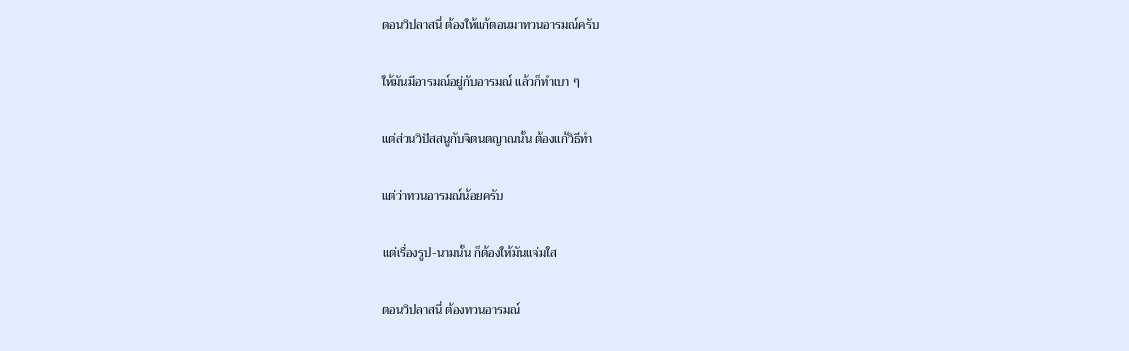ตอนวิปลาสนี่ ต้องให้แก้ตอนมาทวนอารมณ์ครับ


ให้มันมีอารมณ์อยู่กับอารมณ์ แล้วก็ทำเบา ๆ


แต่ส่วนวิปัสสนูกับจิตนตญาณนั้น ต้องแก้วิธีทำ


แต่ว่าทวนอารมณ์น้อยครับ


แต่เรื่องรูป-นามนั้น ก็ต้องให้มันแจ่มใส


ตอนวิปลาสนี่ ต้องทวนอารมณ์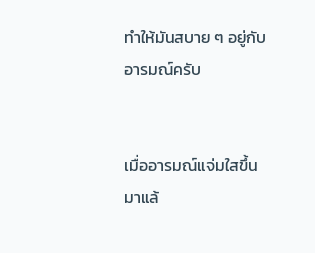ทำให้มันสบาย ๆ อยู่กับอารมณ์ครับ


เมื่ออารมณ์แจ่มใสขึ้นมาแล้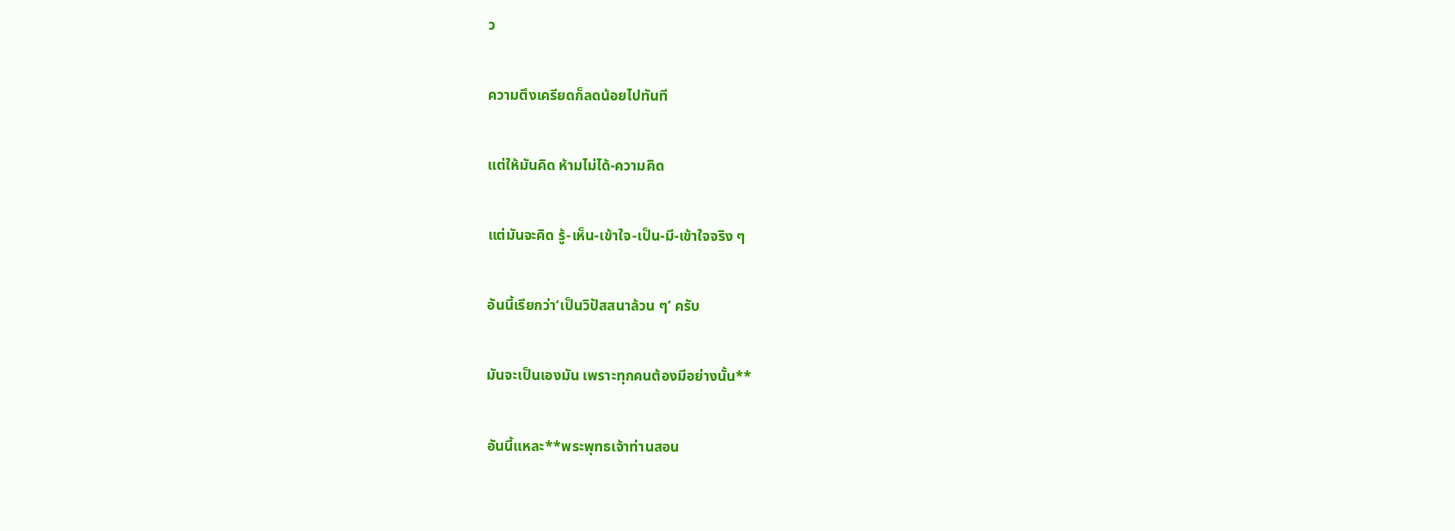ว


ความตึงเครียดก็ลดน้อยไปทันที


แต่ให้มันคิด ห้ามไม่ได้-ความคิด


แต่มันจะคิด รู้-เห็น-เข้าใจ-เป็น-มี-เข้าใจจริง ๆ


อันนี้เรียกว่า‘เป็นวิปัสสนาล้วน ๆ’ ครับ


มันจะเป็นเองมัน เพราะทุกคนต้องมีอย่างนั้น**


อันนี้แหละ**พระพุทธเจ้าท่านสอน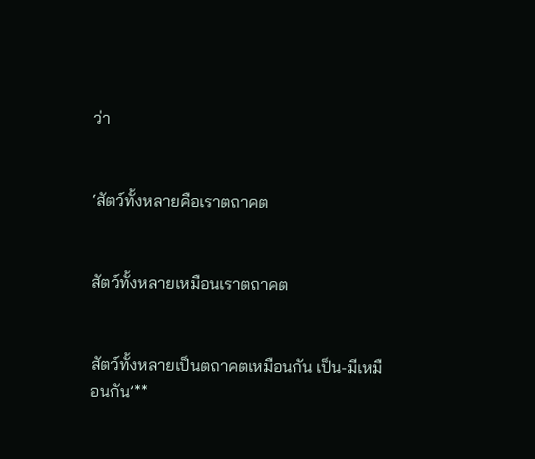ว่า


‘สัตว์ทั้งหลายคือเราตถาคต


สัตว์ทั้งหลายเหมือนเราตถาคต


สัตว์ทั้งหลายเป็นตถาคตเหมือนกัน เป็น-มีเหมือนกัน’**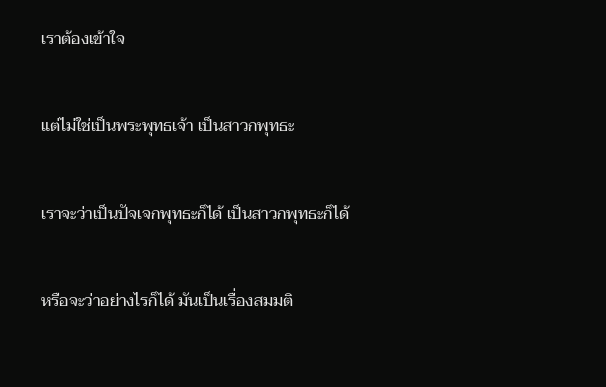เราต้องเข้าใจ


แต่ไม่ใช่เป็นพระพุทธเจ้า เป็นสาวกพุทธะ


เราจะว่าเป็นปัจเจกพุทธะก็ได้ เป็นสาวกพุทธะก็ได้


หรือจะว่าอย่างไรก็ได้ มันเป็นเรื่องสมมติ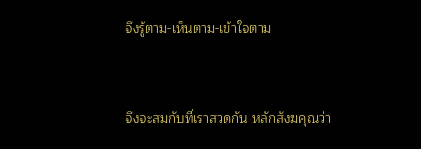จึงรู้ตาม-เห็นตาม-เข้าใจตาม


จึงจะสมกับที่เราสวดกัน หลักสังฆคุณว่า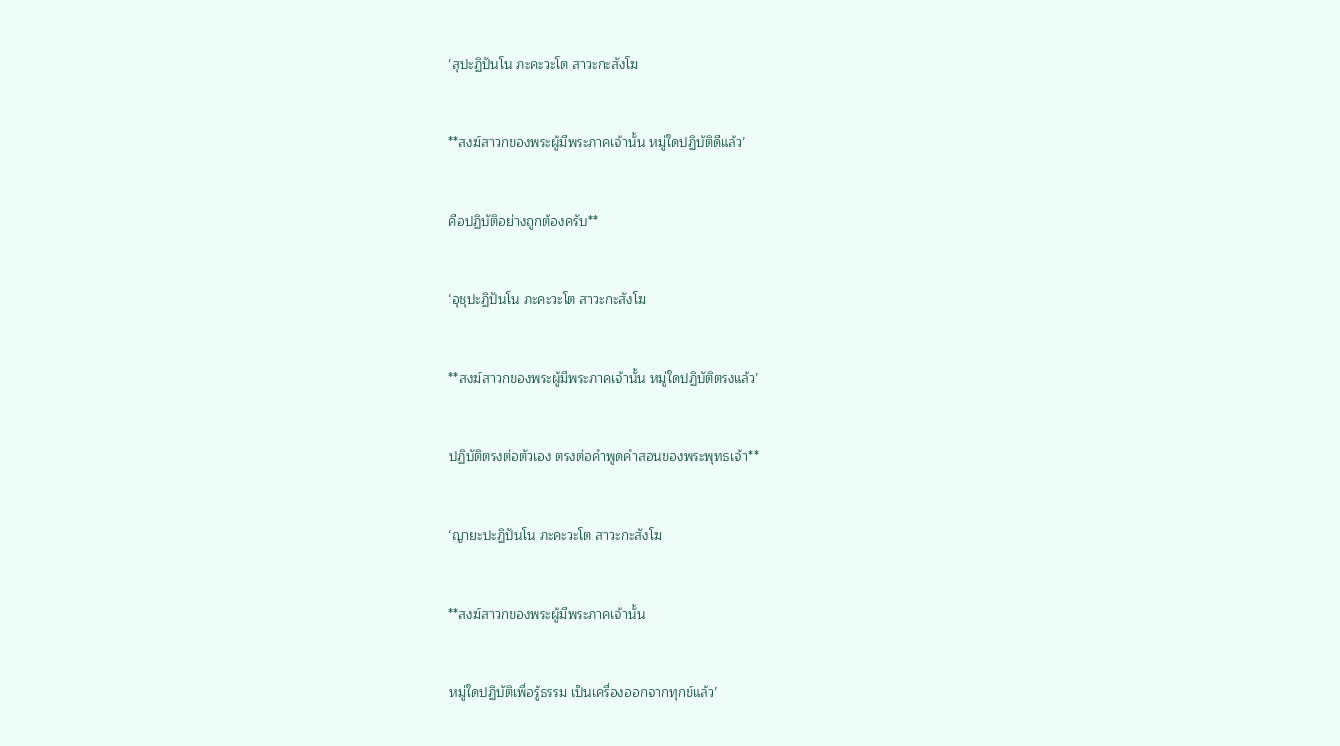‘สุปะฏิปันโน ภะคะวะโต สาวะกะสังโฆ


**สงฆ์สาวกของพระผู้มีพระภาคเจ้านั้น หมู่ใดปฏิบัติดีแล้ว’


คือปฏิบัติอย่างถูกต้องครับ**


‘อุชุปะฏิปันโน ภะคะวะโต สาวะกะสังโฆ


**สงฆ์สาวกของพระผู้มีพระภาคเจ้านั้น หมู่ใดปฏิบัติตรงแล้ว’


ปฏิบัติตรงต่อตัวเอง ตรงต่อคำพูดคำสอนของพระพุทธเจ้า**


‘ญายะปะฏิปันโน ภะคะวะโต สาวะกะสังโฆ


**สงฆ์สาวกของพระผู้มีพระภาคเจ้านั้น


หมู่ใดปฏิบัติเพื่อรู้ธรรม เป็นเครื่องออกจากทุกข์แล้ว’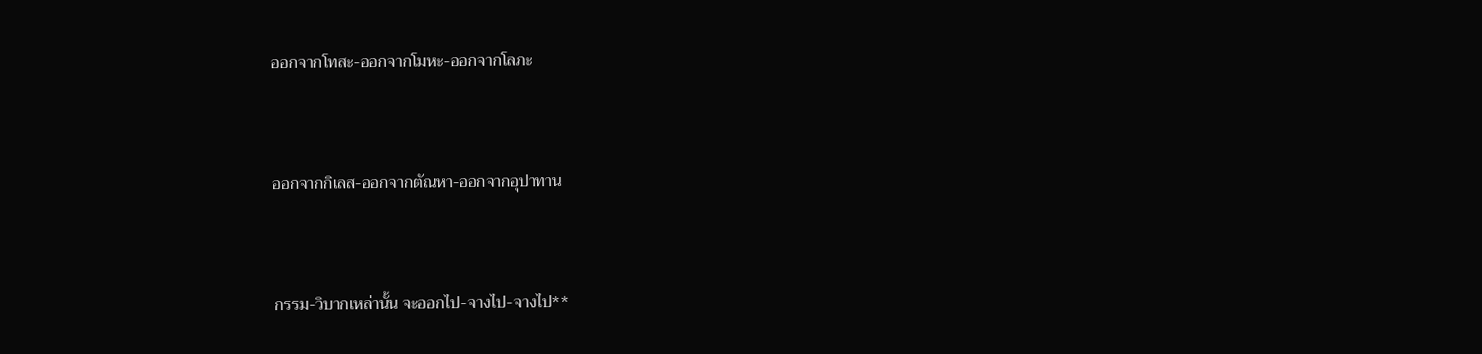ออกจากโทสะ-ออกจากโมหะ-ออกจากโลภะ


ออกจากกิเลส-ออกจากตัณหา-ออกจากอุปาทาน


กรรม-วิบากเหล่านั้น จะออกไป-จางไป-จางไป**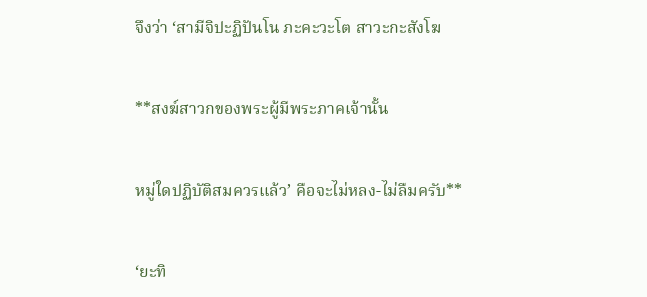จึงว่า ‘สามีจิปะฏิปันโน ภะคะวะโต สาวะกะสังโฆ


**สงฆ์สาวกของพระผู้มีพระภาคเจ้านั้น


หมู่ใดปฏิบัติสมควรแล้ว’ คือจะไม่หลง-ไม่ลืมครับ**


‘ยะทิ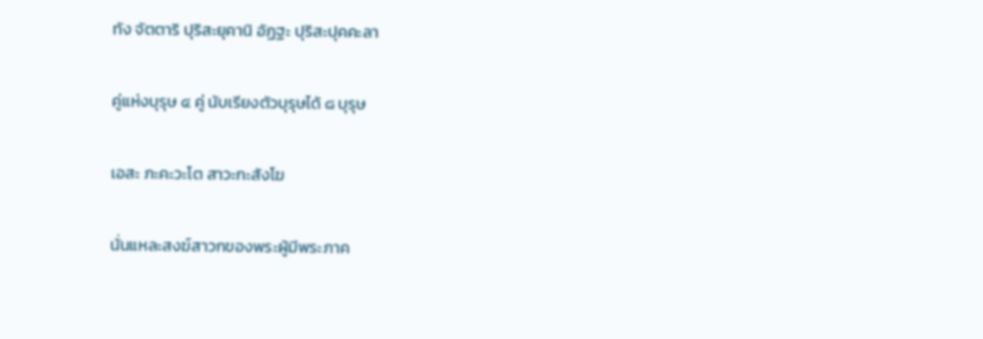ทัง จัตตาริ ปุริสะยุคานิ อัฏฐะ ปุริสะปุคคะลา


คู่แห่งบุรุษ ๔ คู่ นับเรียงตัวบุรุษได้ ๘ บุรุษ


เอสะ ภะคะวะโต สาวะกะสังโฆ


นั่นแหละสงฆ์สาวกของพระผู้มีพระภาค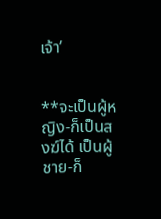เจ้า’


**จะเป็นผู้หญิง-ก็เป็นสงฆ์ได้ เป็นผู้ชาย-ก็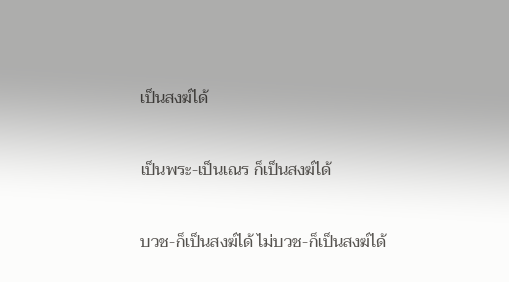เป็นสงฆ์ได้


เป็นพระ-เป็นเณร ก็เป็นสงฆ์ได้


บวช-ก็เป็นสงฆ์ได้ ไม่บวช-ก็เป็นสงฆ์ได้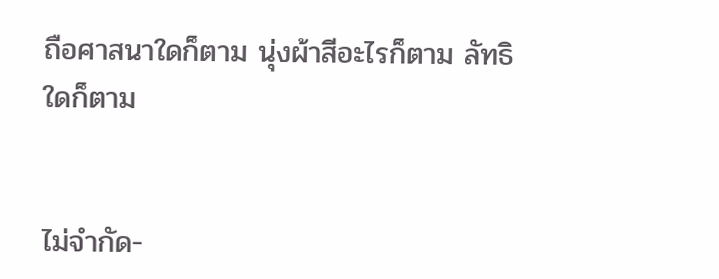ถือศาสนาใดก็ตาม นุ่งผ้าสีอะไรก็ตาม ลัทธิใดก็ตาม


ไม่จำกัด-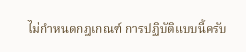ไม่กำหนดกฎเกณฑ์ การปฏิบัติแบบนี้ครับ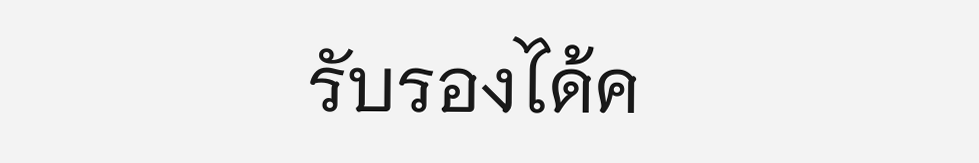รับรองได้ค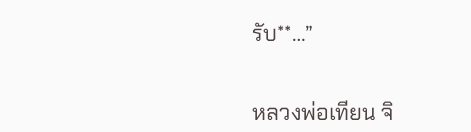รับ**…”


หลวงพ่อเทียน จิ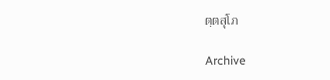ตฺตสุโภ

Archive